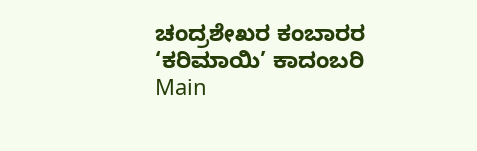ಚಂದ್ರಶೇಖರ ಕಂಬಾರರ ‘ಕರಿಮಾಯಿ’ ಕಾದಂಬರಿ
Main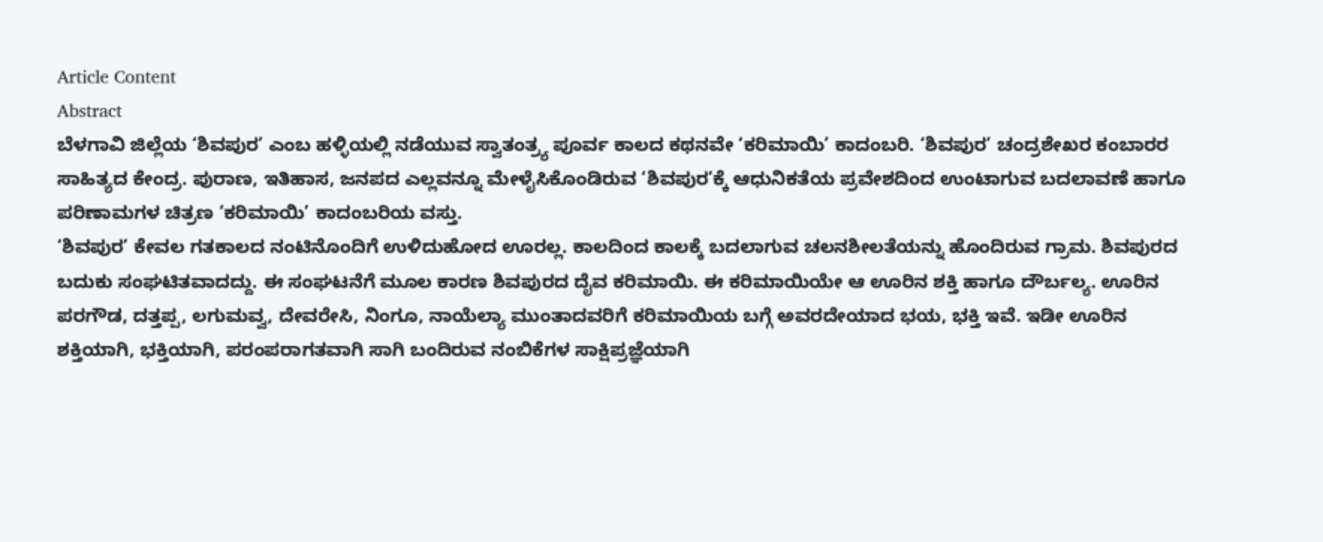Article Content
Abstract
ಬೆಳಗಾವಿ ಜಿಲ್ಲೆಯ ‘ಶಿವಪುರ’ ಎಂಬ ಹಳ್ಳಿಯಲ್ಲಿ ನಡೆಯುವ ಸ್ವಾತಂತ್ರ್ಯ ಪೂರ್ವ ಕಾಲದ ಕಥನವೇ ‘ಕರಿಮಾಯಿ’ ಕಾದಂಬರಿ. ‘ಶಿವಪುರ’ ಚಂದ್ರಶೇಖರ ಕಂಬಾರರ ಸಾಹಿತ್ಯದ ಕೇಂದ್ರ. ಪುರಾಣ, ಇತಿಹಾಸ, ಜನಪದ ಎಲ್ಲವನ್ನೂ ಮೇಳೈಸಿಕೊಂಡಿರುವ ‘ಶಿವಪುರ’ಕ್ಕೆ ಆಧುನಿಕತೆಯ ಪ್ರವೇಶದಿಂದ ಉಂಟಾಗುವ ಬದಲಾವಣೆ ಹಾಗೂ ಪರಿಣಾಮಗಳ ಚಿತ್ರಣ ‘ಕರಿಮಾಯಿ’ ಕಾದಂಬರಿಯ ವಸ್ತು.
‘ಶಿವಪುರ’ ಕೇವಲ ಗತಕಾಲದ ನಂಟಿನೊಂದಿಗೆ ಉಳಿದುಹೋದ ಊರಲ್ಲ. ಕಾಲದಿಂದ ಕಾಲಕ್ಕೆ ಬದಲಾಗುವ ಚಲನಶೀಲತೆಯನ್ನು ಹೊಂದಿರುವ ಗ್ರಾಮ. ಶಿವಪುರದ ಬದುಕು ಸಂಘಟಿತವಾದದ್ದು. ಈ ಸಂಘಟನೆಗೆ ಮೂಲ ಕಾರಣ ಶಿವಪುರದ ದೈವ ಕರಿಮಾಯಿ. ಈ ಕರಿಮಾಯಿಯೇ ಆ ಊರಿನ ಶಕ್ತಿ ಹಾಗೂ ದೌರ್ಬಲ್ಯ. ಊರಿನ ಪರಗೌಡ, ದತ್ತಪ್ಪ, ಲಗುಮವ್ವ, ದೇವರೇಸಿ, ನಿಂಗೂ, ನಾಯೆಲ್ಯಾ ಮುಂತಾದವರಿಗೆ ಕರಿಮಾಯಿಯ ಬಗ್ಗೆ ಅವರದೇಯಾದ ಭಯ, ಭಕ್ತಿ ಇವೆ. ಇಡೀ ಊರಿನ ಶಕ್ತಿಯಾಗಿ, ಭಕ್ತಿಯಾಗಿ, ಪರಂಪರಾಗತವಾಗಿ ಸಾಗಿ ಬಂದಿರುವ ನಂಬಿಕೆಗಳ ಸಾಕ್ಷಿಪ್ರಜ್ಞೆಯಾಗಿ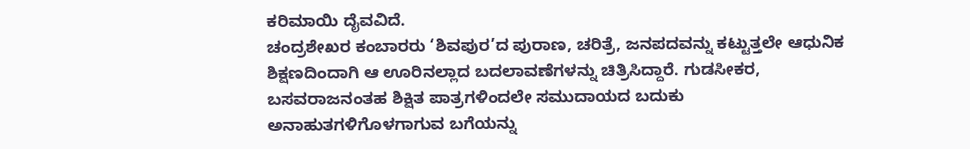ಕರಿಮಾಯಿ ದೈವವಿದೆ.
ಚಂದ್ರಶೇಖರ ಕಂಬಾರರು ‘ಶಿವಪುರ’ದ ಪುರಾಣ, ಚರಿತ್ರೆ, ಜನಪದವನ್ನು ಕಟ್ಟುತ್ತಲೇ ಆಧುನಿಕ ಶಿಕ್ಷಣದಿಂದಾಗಿ ಆ ಊರಿನಲ್ಲಾದ ಬದಲಾವಣೆಗಳನ್ನು ಚಿತ್ರಿಸಿದ್ದಾರೆ. ಗುಡಸೀಕರ, ಬಸವರಾಜನಂತಹ ಶಿಕ್ಷಿತ ಪಾತ್ರಗಳಿಂದಲೇ ಸಮುದಾಯದ ಬದುಕು ಅನಾಹುತಗಳಿಗೊಳಗಾಗುವ ಬಗೆಯನ್ನು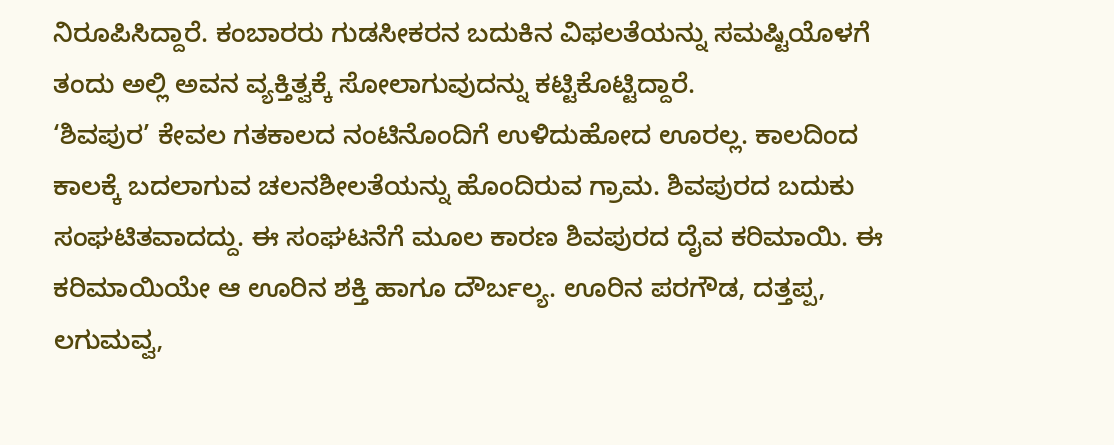ನಿರೂಪಿಸಿದ್ದಾರೆ. ಕಂಬಾರರು ಗುಡಸೀಕರನ ಬದುಕಿನ ವಿಫಲತೆಯನ್ನು ಸಮಷ್ಟಿಯೊಳಗೆ ತಂದು ಅಲ್ಲಿ ಅವನ ವ್ಯಕ್ತಿತ್ವಕ್ಕೆ ಸೋಲಾಗುವುದನ್ನು ಕಟ್ಟಿಕೊಟ್ಟಿದ್ದಾರೆ.
‘ಶಿವಪುರ’ ಕೇವಲ ಗತಕಾಲದ ನಂಟಿನೊಂದಿಗೆ ಉಳಿದುಹೋದ ಊರಲ್ಲ. ಕಾಲದಿಂದ ಕಾಲಕ್ಕೆ ಬದಲಾಗುವ ಚಲನಶೀಲತೆಯನ್ನು ಹೊಂದಿರುವ ಗ್ರಾಮ. ಶಿವಪುರದ ಬದುಕು ಸಂಘಟಿತವಾದದ್ದು. ಈ ಸಂಘಟನೆಗೆ ಮೂಲ ಕಾರಣ ಶಿವಪುರದ ದೈವ ಕರಿಮಾಯಿ. ಈ ಕರಿಮಾಯಿಯೇ ಆ ಊರಿನ ಶಕ್ತಿ ಹಾಗೂ ದೌರ್ಬಲ್ಯ. ಊರಿನ ಪರಗೌಡ, ದತ್ತಪ್ಪ, ಲಗುಮವ್ವ,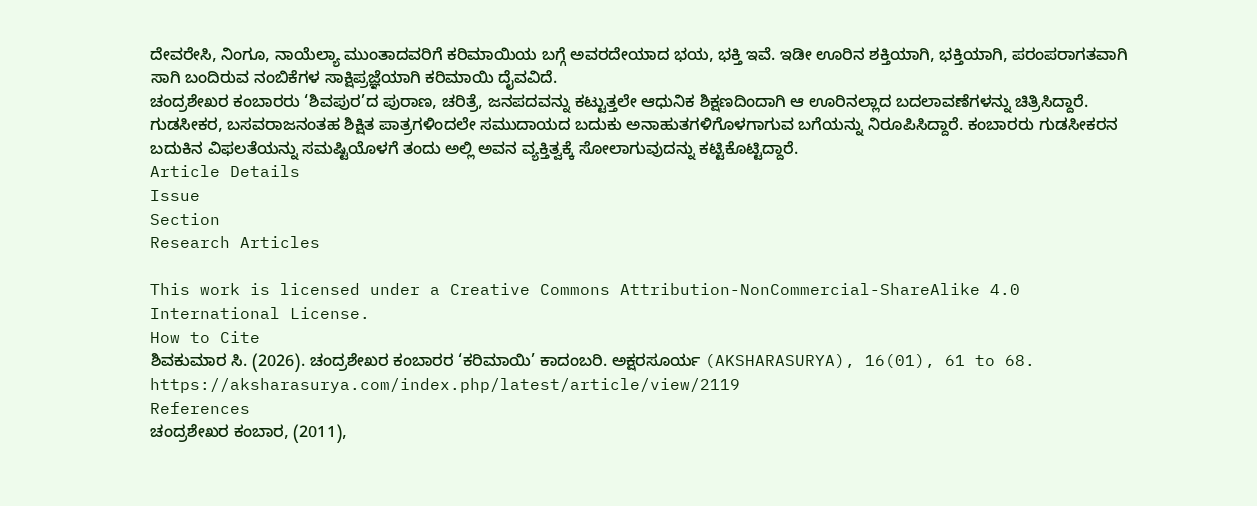ದೇವರೇಸಿ, ನಿಂಗೂ, ನಾಯೆಲ್ಯಾ ಮುಂತಾದವರಿಗೆ ಕರಿಮಾಯಿಯ ಬಗ್ಗೆ ಅವರದೇಯಾದ ಭಯ, ಭಕ್ತಿ ಇವೆ. ಇಡೀ ಊರಿನ ಶಕ್ತಿಯಾಗಿ, ಭಕ್ತಿಯಾಗಿ, ಪರಂಪರಾಗತವಾಗಿ ಸಾಗಿ ಬಂದಿರುವ ನಂಬಿಕೆಗಳ ಸಾಕ್ಷಿಪ್ರಜ್ಞೆಯಾಗಿ ಕರಿಮಾಯಿ ದೈವವಿದೆ.
ಚಂದ್ರಶೇಖರ ಕಂಬಾರರು ‘ಶಿವಪುರ’ದ ಪುರಾಣ, ಚರಿತ್ರೆ, ಜನಪದವನ್ನು ಕಟ್ಟುತ್ತಲೇ ಆಧುನಿಕ ಶಿಕ್ಷಣದಿಂದಾಗಿ ಆ ಊರಿನಲ್ಲಾದ ಬದಲಾವಣೆಗಳನ್ನು ಚಿತ್ರಿಸಿದ್ದಾರೆ. ಗುಡಸೀಕರ, ಬಸವರಾಜನಂತಹ ಶಿಕ್ಷಿತ ಪಾತ್ರಗಳಿಂದಲೇ ಸಮುದಾಯದ ಬದುಕು ಅನಾಹುತಗಳಿಗೊಳಗಾಗುವ ಬಗೆಯನ್ನು ನಿರೂಪಿಸಿದ್ದಾರೆ. ಕಂಬಾರರು ಗುಡಸೀಕರನ ಬದುಕಿನ ವಿಫಲತೆಯನ್ನು ಸಮಷ್ಟಿಯೊಳಗೆ ತಂದು ಅಲ್ಲಿ ಅವನ ವ್ಯಕ್ತಿತ್ವಕ್ಕೆ ಸೋಲಾಗುವುದನ್ನು ಕಟ್ಟಿಕೊಟ್ಟಿದ್ದಾರೆ.
Article Details
Issue
Section
Research Articles

This work is licensed under a Creative Commons Attribution-NonCommercial-ShareAlike 4.0 International License.
How to Cite
ಶಿವಕುಮಾರ ಸಿ. (2026). ಚಂದ್ರಶೇಖರ ಕಂಬಾರರ ‘ಕರಿಮಾಯಿ’ ಕಾದಂಬರಿ. ಅಕ್ಷರಸೂರ್ಯ (AKSHARASURYA), 16(01), 61 to 68. https://aksharasurya.com/index.php/latest/article/view/2119
References
ಚಂದ್ರಶೇಖರ ಕಂಬಾರ, (2011),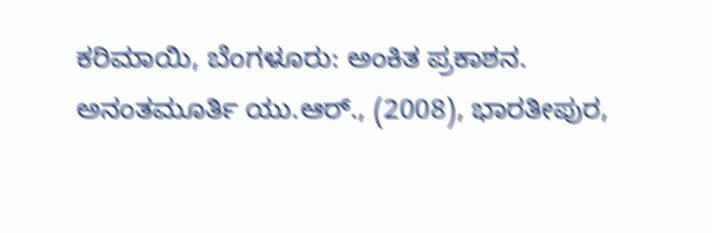ಕರಿಮಾಯಿ, ಬೆಂಗಳೂರು: ಅಂಕಿತ ಪ್ರಕಾಶನ.
ಅನಂತಮೂರ್ತಿ ಯು.ಆರ್., (2008), ಭಾರತೀಪುರ,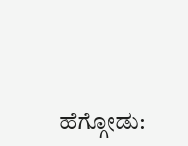ಹೆಗ್ಗೋಡು: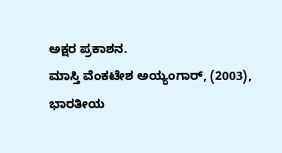ಅಕ್ಷರ ಪ್ರಕಾಶನ.
ಮಾಸ್ತಿ ವೆಂಕಟೇಶ ಅಯ್ಯಂಗಾರ್, (2003), ಭಾರತೀಯ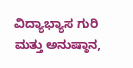ವಿದ್ಯಾಭ್ಯಾಸ ಗುರಿ ಮತ್ತು ಅನುಷ್ಠಾನ,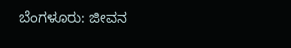ಬೆಂಗಳೂರು: ಜೀವನ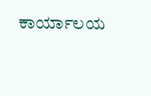ಕಾರ್ಯಾಲಯ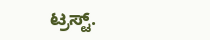ಟ್ರಸ್ಟ್.